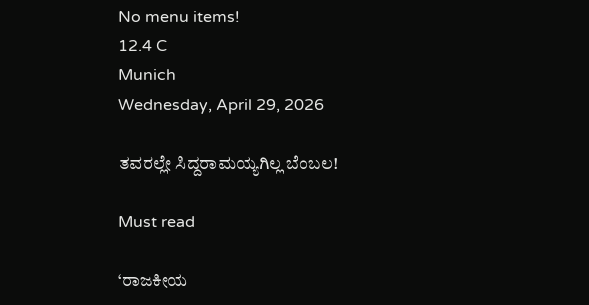No menu items!
12.4 C
Munich
Wednesday, April 29, 2026

ತವರಲ್ಲೇ ಸಿದ್ದರಾಮಯ್ಯಗಿಲ್ಲ ಬೆಂಬಲ!

Must read

‘ರಾಜಕೀಯ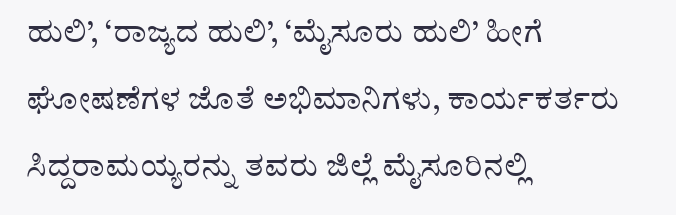ಹುಲಿ’, ‘ರಾಜ್ಯದ ಹುಲಿ’, ‘ಮೈಸೂರು ಹುಲಿ’ ಹೀಗೆ ಘೋಷಣೆಗಳ ಜೊತೆ ಅಭಿಮಾನಿಗಳು, ಕಾರ್ಯಕರ್ತರು ಸಿದ್ದರಾಮಯ್ಯರನ್ನು ತವರು ಜಿಲ್ಲೆ ಮೈಸೂರಿನಲ್ಲಿ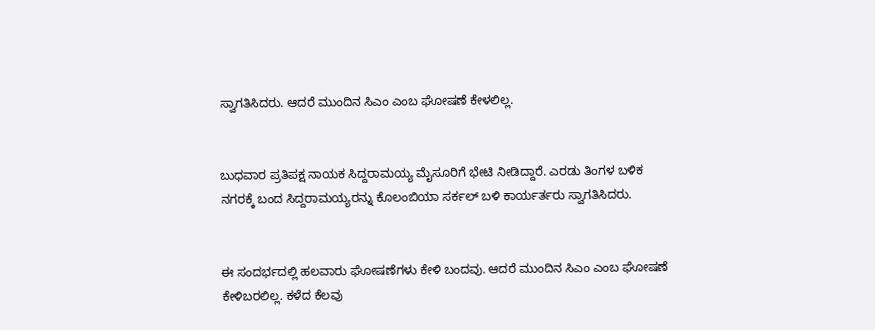ಸ್ವಾಗತಿಸಿದರು. ಆದರೆ ಮುಂದಿನ ಸಿಎಂ ಎಂಬ ಘೋಷಣೆ ಕೇಳಲಿಲ್ಲ.


ಬುಧವಾರ ಪ್ರತಿಪಕ್ಷ ನಾಯಕ ಸಿದ್ದರಾಮಯ್ಯ ಮೈಸೂರಿಗೆ ಭೇಟಿ ನೀಡಿದ್ದಾರೆ. ಎರಡು ತಿಂಗಳ ಬಳಿಕ ನಗರಕ್ಕೆ ಬಂದ ಸಿದ್ದರಾಮಯ್ಯರನ್ನು ಕೊಲಂಬಿಯಾ ಸರ್ಕಲ್‌ ಬಳಿ ಕಾರ್ಯರ್ತರು ಸ್ವಾಗತಿಸಿದರು.


ಈ ಸಂದರ್ಭದಲ್ಲಿ ಹಲವಾರು ಘೋಷಣೆಗಳು ಕೇಳಿ ಬಂದವು. ಆದರೆ ಮುಂದಿನ ಸಿಎಂ ಎಂಬ ಘೋಷಣೆ ಕೇಳಿಬರಲಿಲ್ಲ. ಕಳೆದ ಕೆಲವು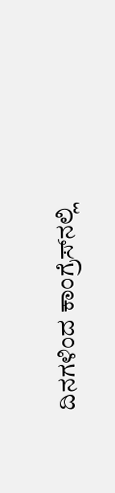ದಿನಗಳಿಂದ ಕಾಂಗ್ರೆಸ್‌ನಲ್ಲಿ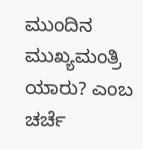ಮುಂದಿನ ಮುಖ್ಯಮಂತ್ರಿ ಯಾರು? ಎಂಬ ಚರ್ಚೆ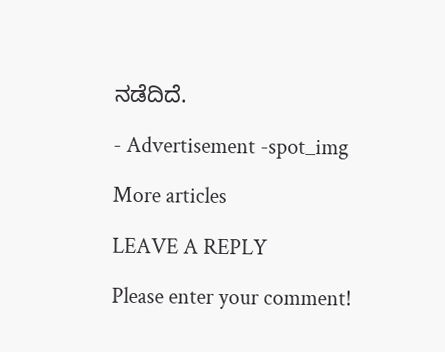ನಡೆದಿದೆ.

- Advertisement -spot_img

More articles

LEAVE A REPLY

Please enter your comment!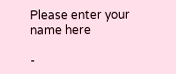Please enter your name here

-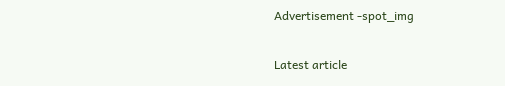Advertisement -spot_img

Latest article